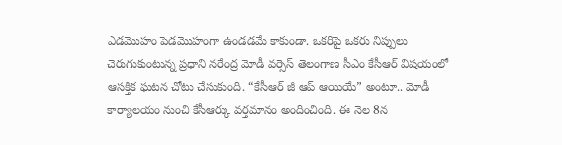ఎడమొహం పెడమొహంగా ఉండడమే కాకుండా. ఒకరిపై ఒకరు నిప్పులు చెరుగుకుంటున్న ప్రధాని నరేంద్ర మోడీ వర్సెస్ తెలంగాణ సీఎం కేసీఆర్ విషయంలో ఆసక్తిక ఘటన చోటు చేసుకుంది. “కేసీఆర్ జీ ఆప్ ఆయియే” అంటూ.. మోడీ కార్యాలయం నుంచి కేసీఆర్కు వర్తమానం అందించింది. ఈ నెల 8న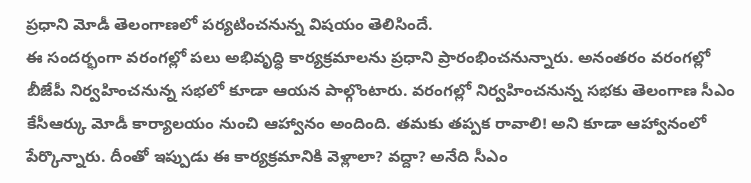ప్రధాని మోడీ తెలంగాణలో పర్యటించనున్న విషయం తెలిసిందే.
ఈ సందర్భంగా వరంగల్లో పలు అభివృద్ధి కార్యక్రమాలను ప్రధాని ప్రారంభించనున్నారు. అనంతరం వరంగల్లో బీజేపీ నిర్వహించనున్న సభలో కూడా ఆయన పాల్గొంటారు. వరంగల్లో నిర్వహించనున్న సభకు తెలంగాణ సీఎం కేసీఆర్కు మోడీ కార్యాలయం నుంచి ఆహ్వానం అందింది. తమకు తప్పక రావాలి! అని కూడా ఆహ్వానంలో పేర్కొన్నారు. దీంతో ఇప్పుడు ఈ కార్యక్రమానికి వెళ్లాలా? వద్దా? అనేది సీఎం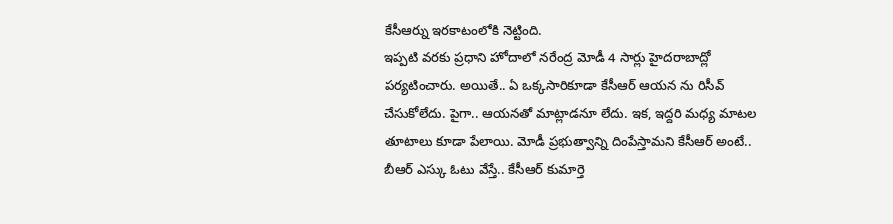కేసీఆర్ను ఇరకాటంలోకి నెట్టింది.
ఇప్పటి వరకు ప్రధాని హోదాలో నరేంద్ర మోడీ 4 సార్లు హైదరాబాద్లో పర్యటించారు. అయితే.. ఏ ఒక్కసారికూడా కేసీఆర్ ఆయన ను రిసీవ్ చేసుకోలేదు. పైగా.. ఆయనతో మాట్లాడనూ లేదు. ఇక, ఇద్దరి మధ్య మాటల తూటాలు కూడా పేలాయి. మోడీ ప్రభుత్వాన్ని దింపేస్తామని కేసీఆర్ అంటే.. బీఆర్ ఎస్కు ఓటు వేస్తే.. కేసీఆర్ కుమార్తె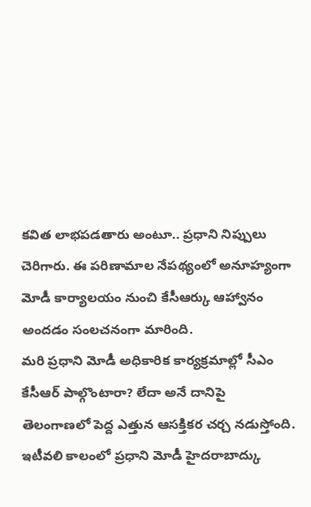కవిత లాభపడతారు అంటూ.. ప్రధాని నిప్పులు చెరిగారు. ఈ పరిణామాల నేపథ్యంలో అనూహ్యంగా మోడీ కార్యాలయం నుంచి కేసీఆర్కు ఆహ్వానం అందడం సంలచనంగా మారింది.
మరి ప్రధాని మోడీ అధికారిక కార్యక్రమాల్లో సీఎం కేసీఆర్ పాల్గొంటారా? లేదా అనే దానిపై తెలంగాణలో పెద్ద ఎత్తున ఆసక్తికర చర్చ నడుస్తోంది. ఇటీవలి కాలంలో ప్రధాని మోడీ హైదరాబాద్కు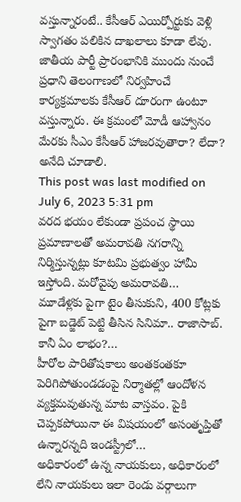వస్తున్నారంటే.. కేసీఆర్ ఎయిర్పోర్టుకు వెళ్లి స్వాగతం పలికిన దాఖలాలు కూడా లేవు. జాతీయ పార్టీ ప్రారంభానికి ముందు నుంచే ప్రధాని తెలంగాణలో నిర్వహించే కార్యక్రమాలకు కేసీఆర్ దూరంగా ఉంటూ వస్తున్నారు. ఈ క్రమంలో మోడీ ఆహ్వానం మేరకు సీఎం కేసీఆర్ హాజరవుతారా? లేదా? అనేది చూడాలి.
This post was last modified on July 6, 2023 5:31 pm
వరద భయం లేకుండా ప్రపంచ స్థాయి ప్రమాణాలతో అమరావతి నగరాన్ని నిర్మిస్తున్నట్లు కూటమి ప్రభుత్వం హామీ ఇస్తోంది. మరోవైపు అమరావతి…
మూడేళ్లకు పైగా టైం తీసుకుని, 400 కోట్లకు పైగా బడ్జెట్ పెట్టి తీసిన సినిమా.. రాజాసాబ్. కానీ ఏం లాభం?…
హీరోల పారితోషకాలు అంతకంతకూ పెరిగిపోతుండడంపై నిర్మాతల్లో ఆందోళన వ్యక్తమవుతున్న మాట వాస్తవం. పైకి చెప్పకపోయినా ఈ విషయంలో అసంతృప్తితో ఉన్నారన్నది ఇండస్ట్రీలో…
అధికారంలో ఉన్న నాయకులు, అధికారంలో లేని నాయకులు ఇలా రెండు వర్గాలుగా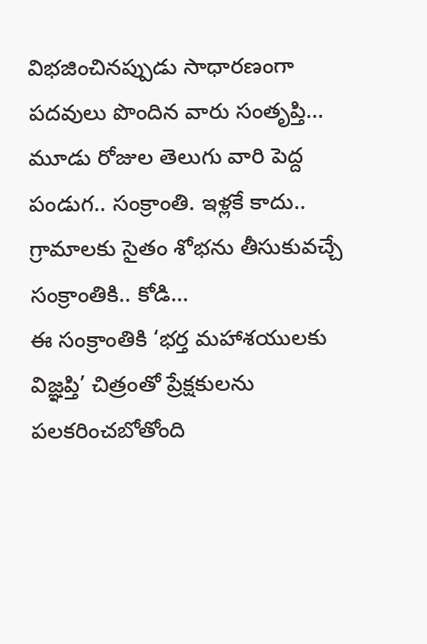విభజించినప్పుడు సాధారణంగా పదవులు పొందిన వారు సంతృప్తి…
మూడు రోజుల తెలుగు వారి పెద్ద పండుగ.. సంక్రాంతి. ఇళ్లకే కాదు.. గ్రామాలకు సైతం శోభను తీసుకువచ్చే సంక్రాంతికి.. కోడి…
ఈ సంక్రాంతికి ‘భర్త మహాశయులకు విజ్ఞప్తి’ చిత్రంతో ప్రేక్షకులను పలకరించబోతోంది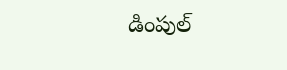డింపుల్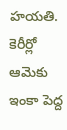హయతి. కెరీర్లో ఆమెకు ఇంకా పెద్ద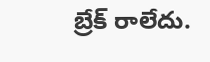బ్రేక్ రాలేదు.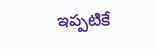ఇప్పటికే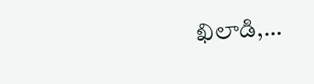ఖిలాడి,…